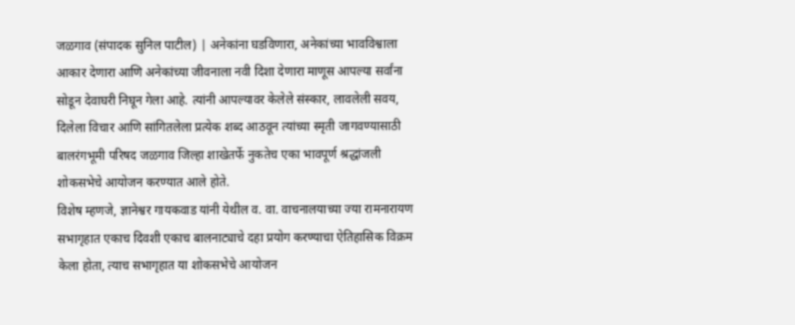जळगाव (संपादक सुनिल पाटील) | अनेकांना घडविणारा, अनेकांच्या भावविश्वाला आकार देणारा आणि अनेकांच्या जीवनाला नवी दिशा देणारा माणूस आपल्या सर्वांना सोडून देवाघरी निघून गेला आहे. त्यांनी आपल्यावर केलेले संस्कार, लावलेली सवय, दिलेला विचार आणि सांगितलेला प्रत्येक शब्द आठवून त्यांच्या स्मृती जागवण्यासाठी बालरंगभूमी परिषद जळगाव जिल्हा शाखेतर्फे नुकतेच एका भावपूर्ण श्रद्धांजली शोकसभेचे आयोजन करण्यात आले होते.
विशेष म्हणजे, ज्ञानेश्वर गायकवाड यांनी येथील व. वा. वाचनालयाच्या ज्या रामनारायण सभागृहात एकाच दिवशी एकाच बालनाट्याचे दहा प्रयोग करण्याचा ऐतिहासिक विक्रम केला होता, त्याच सभागृहात या शोकसभेचे आयोजन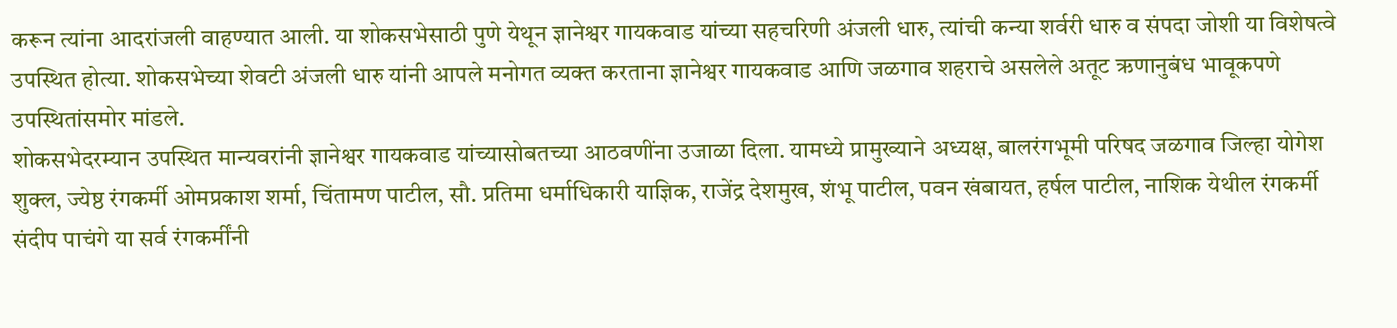करून त्यांना आदरांजली वाहण्यात आली. या शोकसभेसाठी पुणे येथून ज्ञानेश्वर गायकवाड यांच्या सहचरिणी अंजली धारु, त्यांची कन्या शर्वरी धारु व संपदा जोशी या विशेषत्वे उपस्थित होत्या. शोकसभेच्या शेवटी अंजली धारु यांनी आपले मनोगत व्यक्त करताना ज्ञानेश्वर गायकवाड आणि जळगाव शहराचे असलेले अतूट ऋणानुबंध भावूकपणे उपस्थितांसमोर मांडले.
शोकसभेदरम्यान उपस्थित मान्यवरांनी ज्ञानेश्वर गायकवाड यांच्यासोबतच्या आठवणींना उजाळा दिला. यामध्ये प्रामुख्याने अध्यक्ष, बालरंगभूमी परिषद जळगाव जिल्हा योगेश शुक्ल, ज्येष्ठ रंगकर्मी ओमप्रकाश शर्मा, चिंतामण पाटील, सौ. प्रतिमा धर्माधिकारी याज्ञिक, राजेंद्र देशमुख, शंभू पाटील, पवन खंबायत, हर्षल पाटील, नाशिक येथील रंगकर्मी संदीप पाचंगे या सर्व रंगकर्मींनी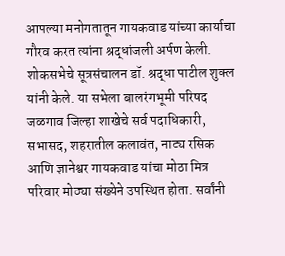आपल्या मनोगतातून गायकवाड यांच्या कार्याचा गौरव करत त्यांना श्रद्धांजली अर्पण केली.
शोकसभेचे सूत्रसंचालन डॉ. श्रद्धा पाटील शुक्ल यांनी केले. या सभेला बालरंगभूमी परिषद जळगाव जिल्हा शाखेचे सर्व पदाधिकारी, सभासद, शहरातील कलावंत, नाट्य रसिक आणि ज्ञानेश्वर गायकवाड यांचा मोठा मित्र परिवार मोठ्या संख्येने उपस्थित होता. सर्वांनी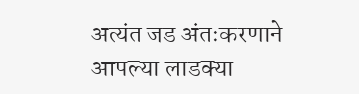अत्यंत जड अंतःकरणाने आपल्या लाडक्या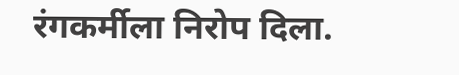रंगकर्मीला निरोप दिला.